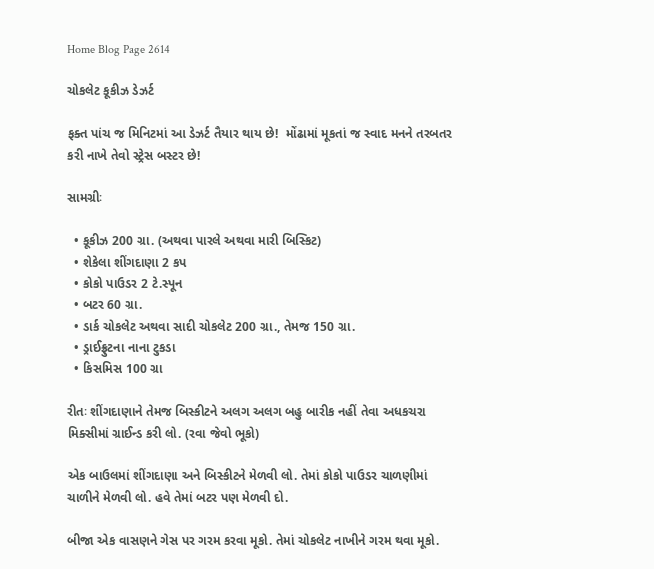Home Blog Page 2614

ચોકલેટ કૂકીઝ ડેઝર્ટ

ફક્ત પાંચ જ મિનિટમાં આ ડેઝર્ટ તૈયાર થાય છે!  મોંઢામાં મૂકતાં જ સ્વાદ મનને તરબતર કરી નાખે તેવો સ્ટ્રેસ બસ્ટર છે!

સામગ્રીઃ

  • કૂકીઝ 200 ગ્રા. (અથવા પારલે અથવા મારી બિસ્કિટ)
  • શેકેલા શીંગદાણા 2 કપ
  • કોકો પાઉડર 2 ટે.સ્પૂન
  • બટર 60 ગ્રા.
  • ડાર્ક ચોકલેટ અથવા સાદી ચોકલેટ 200 ગ્રા., તેમજ 150 ગ્રા.
  • ડ્રાઈફ્રુટના નાના ટુકડા
  • કિસમિસ 100 ગ્રા

રીતઃ શીંગદાણાને તેમજ બિસ્કીટને અલગ અલગ બહુ બારીક નહીં તેવા અધકચરા મિક્સીમાં ગ્રાઈન્ડ કરી લો. (રવા જેવો ભૂકો)

એક બાઉલમાં શીંગદાણા અને બિસ્કીટને મેળવી લો. તેમાં કોકો પાઉડર ચાળણીમાં ચાળીને મેળવી લો. હવે તેમાં બટર પણ મેળવી દો.

બીજા એક વાસણને ગેસ પર ગરમ કરવા મૂકો. તેમાં ચોકલેટ નાખીને ગરમ થવા મૂકો.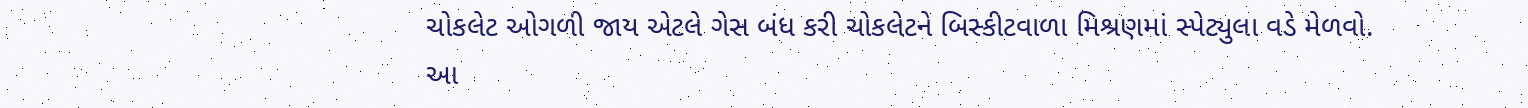ચોકલેટ ઓગળી જાય એટલે ગેસ બંધ કરી ચોકલેટને બિસ્કીટવાળા મિશ્રણમાં સ્પેટ્યુલા વડે મેળવો. આ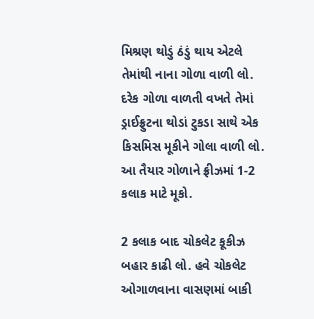મિશ્રણ થોડું ઠંડું થાય એટલે તેમાંથી નાના ગોળા વાળી લો. દરેક ગોળા વાળતી વખતે તેમાં ડ્રાઈફ્રુટના થોડાં ટુકડા સાથે એક કિસમિસ મૂકીને ગોલા વાળી લો. આ તૈયાર ગોળાને ફ્રીઝમાં 1-2 કલાક માટે મૂકો.

2 કલાક બાદ ચોકલેટ કૂકીઝ બહાર કાઢી લો. હવે ચોકલેટ ઓગાળવાના વાસણમાં બાકી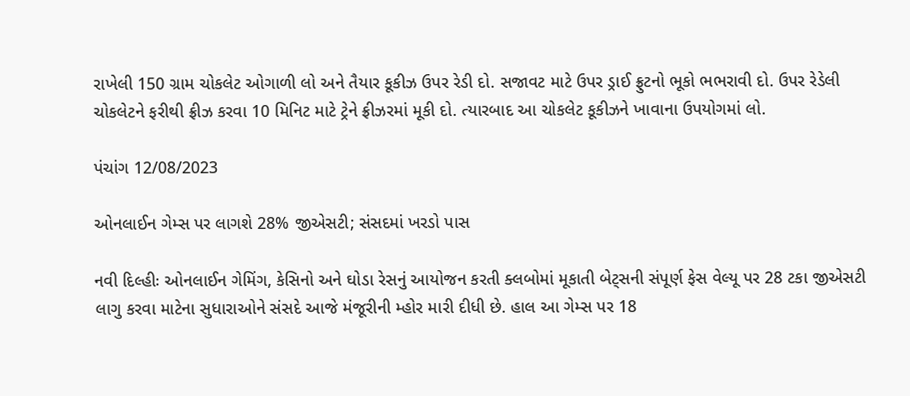રાખેલી 150 ગ્રામ ચોકલેટ ઓગાળી લો અને તૈયાર કૂકીઝ ઉપર રેડી દો. સજાવટ માટે ઉપર ડ્રાઈ ફ્રુટનો ભૂકો ભભરાવી દો. ઉપર રેડેલી ચોકલેટને ફરીથી ફ્રીઝ કરવા 10 મિનિટ માટે ટ્રેને ફ્રીઝરમાં મૂકી દો. ત્યારબાદ આ ચોકલેટ કૂકીઝને ખાવાના ઉપયોગમાં લો.

પંચાંગ 12/08/2023

ઓનલાઈન ગેમ્સ પર લાગશે 28% જીએસટી; સંસદમાં ખરડો પાસ

નવી દિલ્હીઃ ઓનલાઈન ગેમિંગ, કેસિનો અને ઘોડા રેસનું આયોજન કરતી ક્લબોમાં મૂકાતી બેટ્સની સંપૂર્ણ ફેસ વેલ્યૂ પર 28 ટકા જીએસટી લાગુ કરવા માટેના સુધારાઓને સંસદે આજે મંજૂરીની મ્હોર મારી દીધી છે. હાલ આ ગેમ્સ પર 18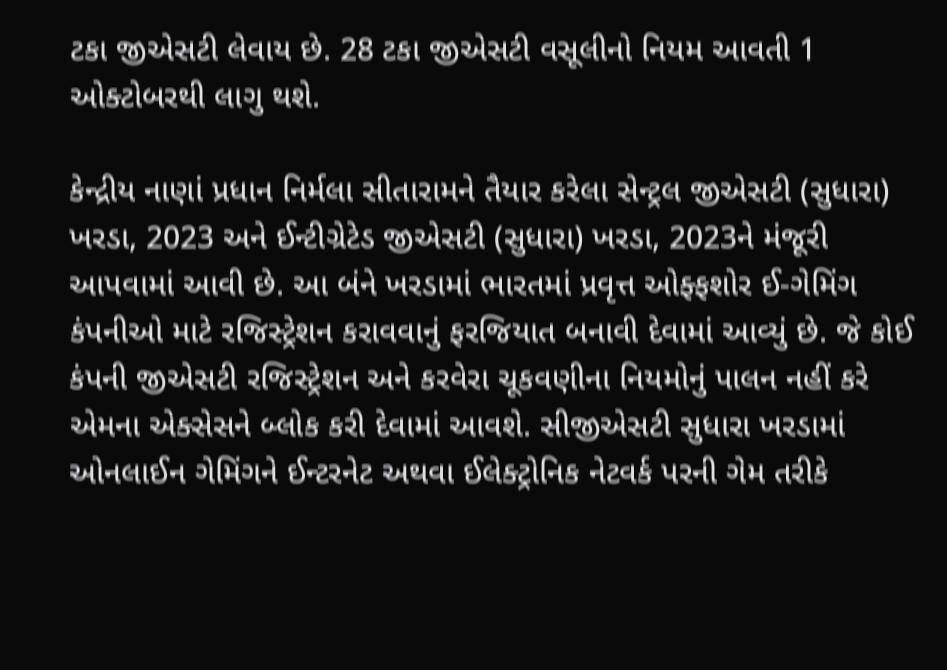ટકા જીએસટી લેવાય છે. 28 ટકા જીએસટી વસૂલીનો નિયમ આવતી 1 ઓક્ટોબરથી લાગુ થશે.

કેન્દ્રીય નાણાં પ્રધાન નિર્મલા સીતારામને તૈયાર કરેલા સેન્ટ્રલ જીએસટી (સુધારા) ખરડા, 2023 અને ઈન્ટીગ્રેટેડ જીએસટી (સુધારા) ખરડા, 2023ને મંજૂરી આપવામાં આવી છે. આ બંને ખરડામાં ભારતમાં પ્રવૃત્ત ઓફ્ફશોર ઈ-ગેમિંગ કંપનીઓ માટે રજિસ્ટ્રેશન કરાવવાનું ફરજિયાત બનાવી દેવામાં આવ્યું છે. જે કોઈ કંપની જીએસટી રજિસ્ટ્રેશન અને કરવેરા ચૂકવણીના નિયમોનું પાલન નહીં કરે એમના એક્સેસને બ્લોક કરી દેવામાં આવશે. સીજીએસટી સુધારા ખરડામાં ઓનલાઈન ગેમિંગને ઈન્ટરનેટ અથવા ઈલેક્ટ્રોનિક નેટવર્ક પરની ગેમ તરીકે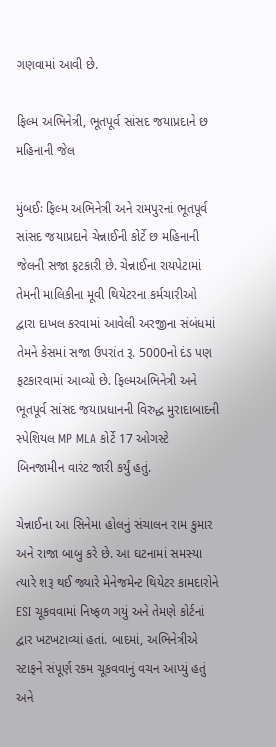ગણવામાં આવી છે.

ફિલ્મ અભિનેત્રી, ભૂતપૂર્વ સાંસદ જયાપ્રદાને છ મહિનાની જેલ

મુંબઈઃ ફિલ્મ અભિનેત્રી અને રામપુરનાં ભૂતપૂર્વ સાંસદ જયાપ્રદાને ચેન્નાઈની કોર્ટે છ મહિનાની જેલની સજા ફટકારી છે. ચેન્નાઈના રાયપેટામાં તેમની માલિકીના મૂવી થિયેટરના કર્મચારીઓ દ્વારા દાખલ કરવામાં આવેલી અરજીના સંબંધમાં તેમને કેસમાં સજા ઉપરાંત રૂ. 5000નો દંડ પણ ફટકારવામાં આવ્યો છે. ફિલ્મઅભિનેત્રી અને ભૂતપૂર્વ સાંસદ જયાપ્રધાનની વિરુદ્ધ મુરાદાબાદની સ્પેશિયલ MP MLA કોર્ટે 17 ઓગસ્ટે બિનજામીન વારંટ જારી કર્યું હતું.

ચેન્નાઈના આ સિનેમા હોલનું સંચાલન રામ કુમાર અને રાજા બાબુ કરે છે. આ ઘટનામાં સમસ્યા ત્યારે શરૂ થઈ જ્યારે મેનેજમેન્ટ થિયેટર કામદારોને ESI ચૂકવવામાં નિષ્ફળ ગયું અને તેમણે કોર્ટનાં દ્વાર ખટખટાવ્યાં હતાં. બાદમાં, અભિનેત્રીએ સ્ટાફને સંપૂર્ણ રકમ ચૂકવવાનું વચન આપ્યું હતું અને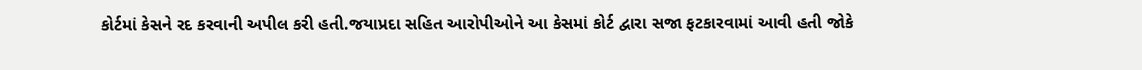કોર્ટમાં કેસને રદ કરવાની અપીલ કરી હતી.જયાપ્રદા સહિત આરોપીઓને આ કેસમાં કોર્ટ દ્વારા સજા ફટકારવામાં આવી હતી જોકે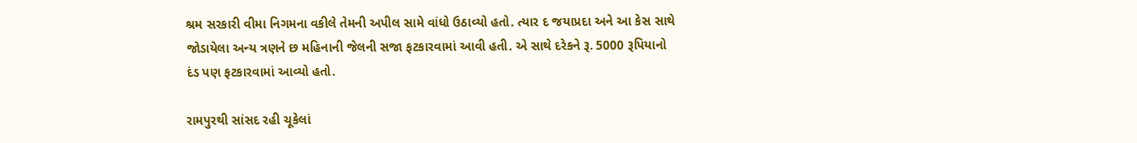શ્રમ સરકારી વીમા નિગમના વકીલે તેમની અપીલ સામે વાંધો ઉઠાવ્યો હતો. ત્યાર દ જયાપ્રદા અને આ કેસ સાથે જોડાયેલા અન્ય ત્રણને છ મહિનાની જેલની સજા ફટકારવામાં આવી હતી. એ સાથે દરેકને રૂ. 5000 રૂપિયાનો દંડ પણ ફટકારવામાં આવ્યો હતો.

રામપુરથી સાંસદ રહી ચૂકેલાં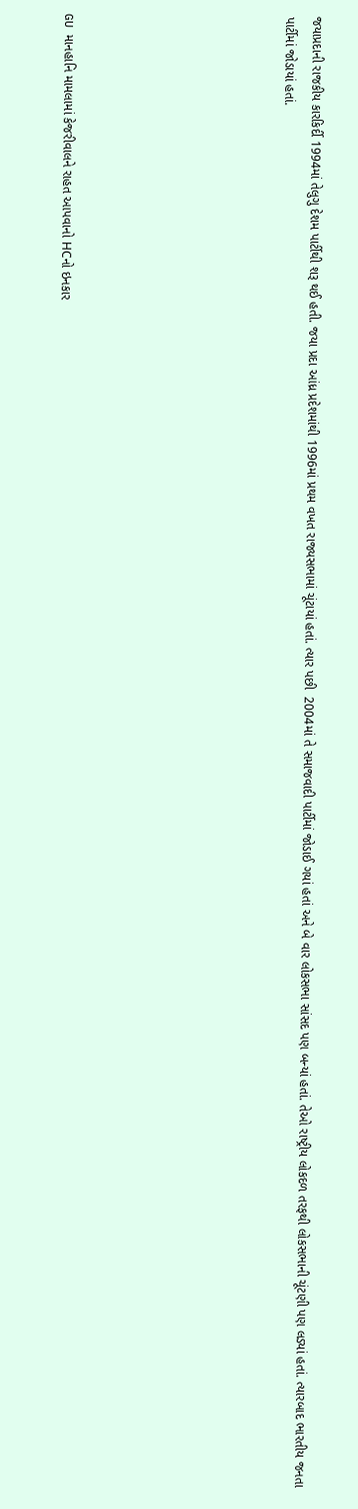જયાપ્રદાની રાજકીય કારકિર્દી 1994માં તેલુગુ દેશમ પાર્ટીથી શરૂ થઈ હતી. જયા પ્રદા આંધ્ર પ્રદેશમાંથી 1996માં પ્રથમ વખત રાજ્યસભામાં ચૂંટાયાં હતાં. ત્યાર પછી  2004માં તે સમાજવાદી પાર્ટીમાં જોડાઈ ગયાં હતાં અને બે વાર લોકસભા સાંસદ પણ બન્યાં હતાં. તેઓ રાષ્ટ્રીય લોકદળ તરફથી લોકસભાની ચૂંટણી પણ લડ્યાં હતાં. ત્યારબાદ ભારતીય જનતા પાર્ટીમાં જોડાયાં હતાં.







GU માનહાનિ મામલામાં કેજરીવાલને રાહત આપવાનો HCનો ઇનકાર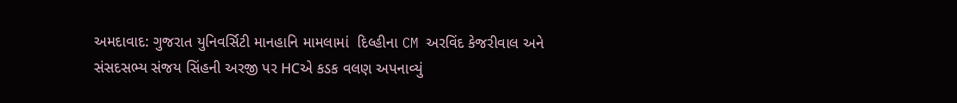અમદાવાદ: ગુજરાત યુનિવર્સિટી માનહાનિ મામલામાં  દિલ્હીના CM અરવિંદ કેજરીવાલ અને સંસદસભ્ય સંજય સિંહની અરજી પર HCએ કડક વલણ અપનાવ્યું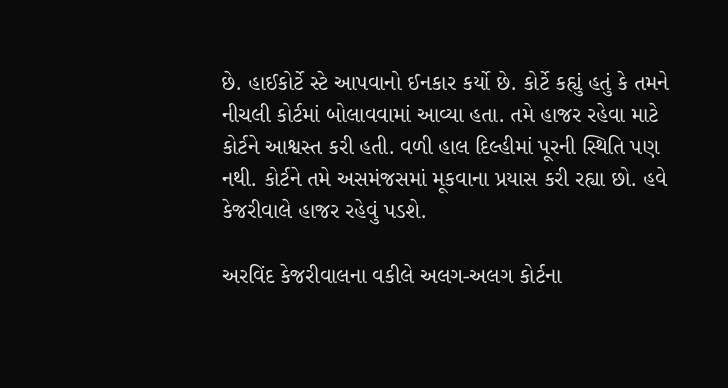છે. હાઈકોર્ટે સ્ટે આપવાનો ઈનકાર કર્યો છે. કોર્ટે કહ્યું હતું કે તમને નીચલી કોર્ટમાં બોલાવવામાં આવ્યા હતા. તમે હાજર રહેવા માટે કોર્ટને આશ્વસ્ત કરી હતી. વળી હાલ દિલ્હીમાં પૂરની સ્થિતિ પણ નથી. કોર્ટને તમે અસમંજસમાં મૂકવાના પ્રયાસ કરી રહ્યા છો. હવે  કેજરીવાલે હાજર રહેવું પડશે.

અરવિંદ કેજરીવાલના વકીલે અલગ-અલગ કોર્ટના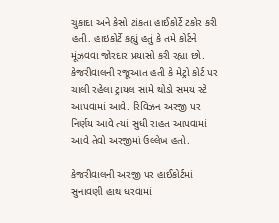ચુકાદા અને કેસો ટાંકતા હાઈકોર્ટે ટકોર કરી હતી. હાઇકોર્ટે કહ્યું હતું કે તમે કોર્ટને મૂંઝવવા જોરદાર પ્રયાસો કરી રહ્યા છો. કેજરીવાલની રજૂઆત હતી કે મેટ્રો કોર્ટ પર ચાલી રહેલા ટ્રાયલ સામે થોડો સમય સ્ટે આપવામાં આવે. રિવિઝન અરજી પર નિર્ણય આવે ત્યાં સુધી રાહત આપવામાં આવે તેવો અરજીમાં ઉલ્લેખ હતો.

કેજરીવાલની અરજી પર હાઈકોર્ટમાં સુનાવણી હાથ ધરવામાં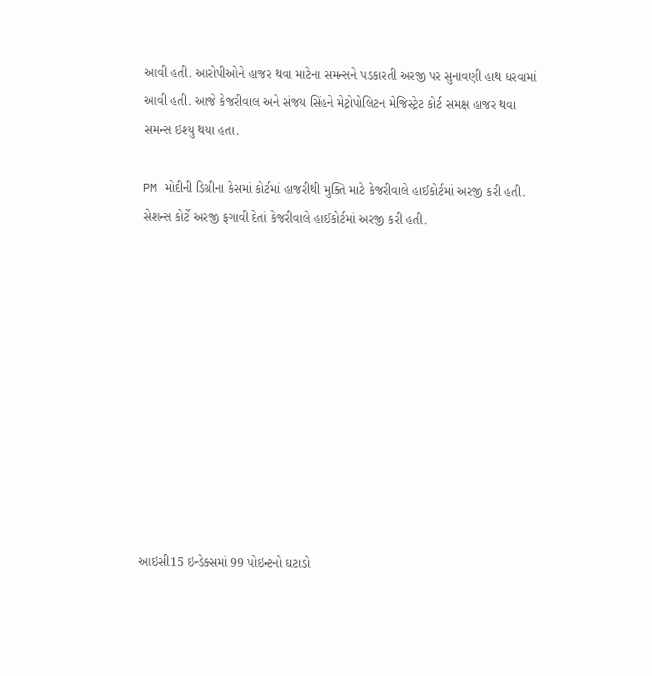આવી હતી. આરોપીઓને હાજર થવા માટેના સમન્સને પડકારતી અરજી પર સુનાવણી હાથ ધરવામાં આવી હતી. આજે કેજરીવાલ અને સંજય સિંહને મેટ્રોપોલિટન મેજિસ્ટ્રેટ કોર્ટ સમક્ષ હાજર થવા સમન્સ ઇશ્યુ થયા હતા.

PM મોદીની ડિગ્રીના કેસમાં કોર્ટમાં હાજરીથી મુક્તિ માટે કેજરીવાલે હાઈકોર્ટમાં અરજી કરી હતી. સેશન્સ કોર્ટે અરજી ફગાવી દેતાં કેજરીવાલે હાઈકોર્ટમાં અરજી કરી હતી.











આઇસી15 ઇન્ડેક્સમાં 99 પોઇન્ટનો ઘટાડો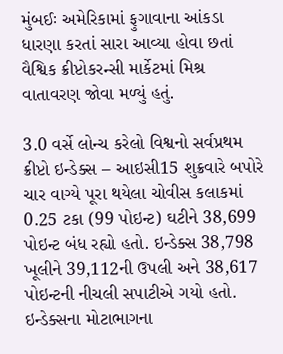મુંબઈઃ અમેરિકામાં ફુગાવાના આંકડા ધારણા કરતાં સારા આવ્યા હોવા છતાં વૈશ્વિક ક્રીપ્ટોકરન્સી માર્કેટમાં મિશ્ર વાતાવરણ જોવા મળ્યું હતું.

3.0 વર્સે લોન્ચ કરેલો વિશ્વનો સર્વપ્રથમ ક્રીપ્ટો ઇન્ડેક્સ – આઇસી15 શુક્રવારે બપોરે ચાર વાગ્યે પૂરા થયેલા ચોવીસ કલાકમાં 0.25 ટકા (99 પોઇન્ટ) ઘટીને 38,699 પોઇન્ટ બંધ રહ્યો હતો. ઇન્ડેક્સ 38,798 ખૂલીને 39,112ની ઉપલી અને 38,617 પોઇન્ટની નીચલી સપાટીએ ગયો હતો. ઇન્ડેક્સના મોટાભાગના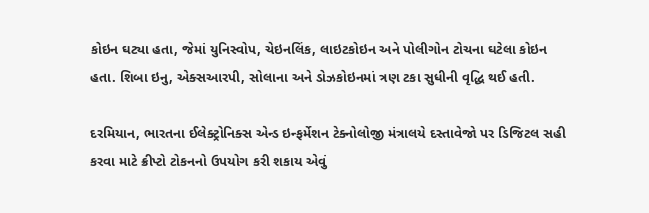કોઇન ઘટ્યા હતા, જેમાં યુનિસ્વોપ, ચેઇનલિંક, લાઇટકોઇન અને પોલીગોન ટોચના ઘટેલા કોઇન હતા. શિબા ઇનુ, એક્સઆરપી, સોલાના અને ડોઝકોઇનમાં ત્રણ ટકા સુધીની વૃદ્ધિ થઈ હતી.

દરમિયાન, ભારતના ઈલેક્ટ્રોનિક્સ એન્ડ ઇન્ફર્મેશન ટેક્નોલોજી મંત્રાલયે દસ્તાવેજો પર ડિજિટલ સહી કરવા માટે ક્રીપ્ટો ટોકનનો ઉપયોગ કરી શકાય એવું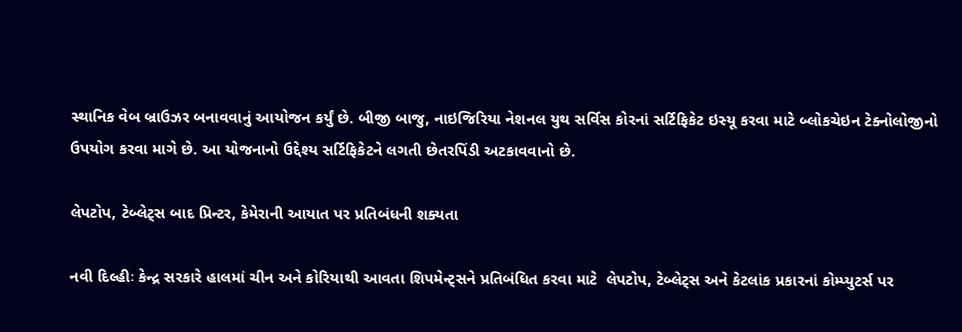સ્થાનિક વેબ બ્રાઉઝર બનાવવાનું આયોજન કર્યું છે. બીજી બાજુ, નાઇજિરિયા નેશનલ યુથ સર્વિસ કોરનાં સર્ટિફિકેટ ઇસ્યૂ કરવા માટે બ્લોકચેઇન ટેક્નોલોજીનો ઉપયોગ કરવા માગે છે. આ યોજનાનો ઉદ્દેશ્ય સર્ટિફિકેટને લગતી છેતરપિંડી અટકાવવાનો છે.

લેપટોપ, ટેબ્લેટ્સ બાદ પ્રિન્ટર, કેમેરાની આયાત પર પ્રતિબંધની શક્યતા

નવી દિલ્હીઃ કેન્દ્ર સરકારે હાલમાં ચીન અને કોરિયાથી આવતા શિપમેન્ટ્સને પ્રતિબંધિત કરવા માટે  લેપટોપ, ટેબ્લેટ્સ અને કેટલાંક પ્રકારનાં કોમ્પ્યુટર્સ પર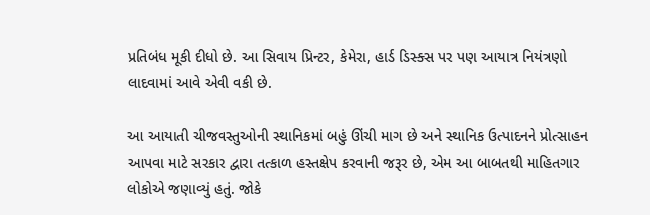પ્રતિબંધ મૂકી દીધો છે. આ સિવાય પ્રિન્ટર, કેમેરા, હાર્ડ ડિસ્ક્સ પર પણ આયાત્ર નિયંત્રણો લાદવામાં આવે એવી વકી છે.

આ આયાતી ચીજવસ્તુઓની સ્થાનિકમાં બહું ઊંચી માગ છે અને સ્થાનિક ઉત્પાદનને પ્રોત્સાહન આપવા માટે સરકાર દ્વારા તત્કાળ હસ્તક્ષેપ કરવાની જરૂર છે, એમ આ બાબતથી માહિતગાર લોકોએ જણાવ્યું હતું. જોકે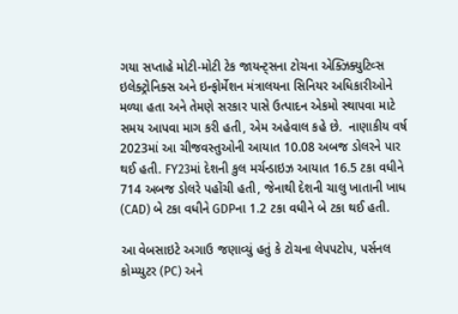ગયા સપ્તાહે મોટી-મોટી ટેક જાયન્ટ્સના ટોચના એક્ઝિક્યુટિવ્સ ઇલેક્ટ્રોનિક્સ અને ઇન્ફોર્મેશન મંત્રાલયના સિનિયર અધિકારીઓને મળ્યા હતા અને તેમણે સરકાર પાસે ઉત્પાદન એકમો સ્થાપવા માટે સમય આપવા માગ કરી હતી, એમ અહેવાલ કહે છે.  નાણાકીય વર્ષ 2023માં આ ચીજવસ્તુઓની આયાત 10.08 અબજ ડોલરને પાર થઈ હતી. FY23માં દેશની કુલ મર્ચન્ડાઇઝ આયાત 16.5 ટકા વધીને 714 અબજ ડોલરે પહોંચી હતી, જેનાથી દેશની ચાલુ ખાતાની ખાધ (CAD) બે ટકા વધીને GDPના 1.2 ટકા વધીને બે ટકા થઈ હતી.

આ વેબસાઇટે અગાઉ જણાવ્યું હતું કે ટોચના લેપપટોપ, પર્સનલ કોમ્પ્યુટર (PC) અને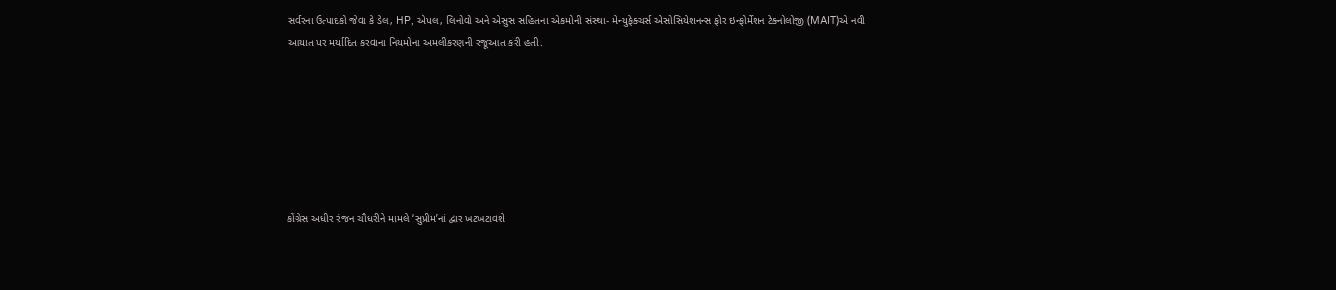સર્વરના ઉત્પાદકો જેવા કે ડેલ, HP, એપલ, લિનોવો અને એસુસ સહિતના એકમોની સંસ્થા- મેન્યુફેક્ચર્સ એસોસિયેશનન્સ ફોર ઇન્ફોર્મેશન ટેક્નોલોજી (MAIT)એ નવી આયાત પર મર્યાદિત કરવાના નિયમોના અમલીકરણની રજૂઆત કરી હતી.







કોંગ્રેસ અધીર રંજન ચૌધરીને મામલે ‘સુપ્રીમ’નાં દ્વાર ખટખટાવશે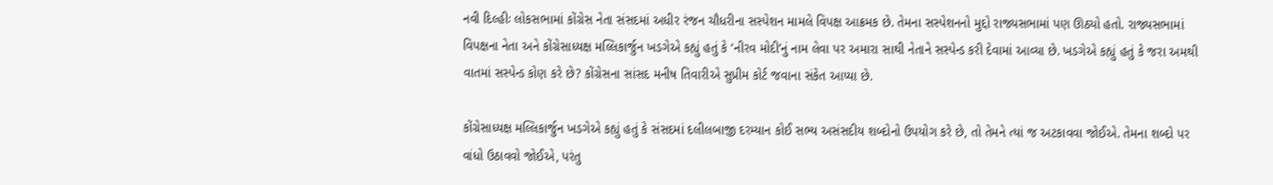નવી દિલ્હીઃ લોકસભામાં કોંગ્રેસ નેતા સંસદમાં અધીર રંજન ચૌધરીના સસ્પેશન મામલે વિપક્ષ આક્રમક છે. તેમના સસ્પેશનનો મુદ્દો રાજ્યસભામાં પણ ઊઠ્યો હતો. રાજ્યસભામાં વિપક્ષના નેતા અને કોંગ્રેસાધ્યક્ષ મલ્લિકાર્જુન ખડગેએ કહ્યું હતું કે ‘નીરવ મોદી’નું નામ લેવા પર અમારા સાથી નેતાને સસ્પેન્ડ કરી દેવામાં આવ્યા છે. ખડગેએ કહ્યું હતું કે જરા અમથી વાતમાં સસ્પેન્ડ કોણ કરે છે? કોંગ્રેસના સાંસદ મનીષ તિવારીએ સુપ્રીમ કોર્ટ જવાના સંકેત આપ્યા છે.

કોંગ્રેસાધ્યક્ષ મલ્લિકાર્જુન ખડગેએ કહ્યું હતું કે સંસદમાં દલીલબાજી દરમ્યાન કોઈ સભ્ય અસંસદીય શબ્દોનો ઉપયોગ કરે છે, તો તેમને ત્યાં જ અટકાવવા જોઈએ. તેમના શબ્દો પર વાંધો ઉઠાવવો જોઈએ, પરંતુ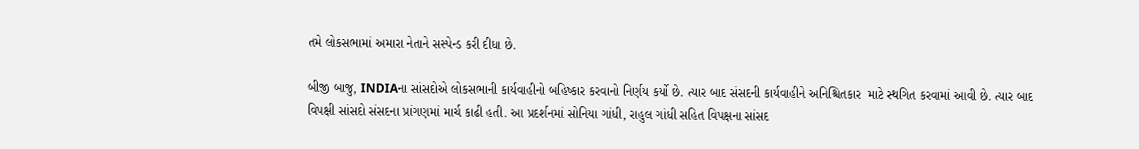તમે લોકસભામાં અમારા નેતાને સસ્પેન્ડ કરી દીધા છે.

બીજી બાજુ, INDIAના સાંસદોએ લોકસભાની કાર્યવાહીનો બહિષ્કાર કરવાનો નિર્ણય કર્યો છે. ત્યાર બાદ સંસદની કાર્યવાહીને અનિશ્ચિતકાર  માટે સ્થગિત કરવામાં આવી છે. ત્યાર બાદ વિપક્ષી સાંસદો સંસદના પ્રાંગણમાં માર્ચ કાઢી હતી. આ પ્રદર્શનમાં સોનિયા ગાંધી, રાહુલ ગાંધી સહિત વિપક્ષના સાંસદ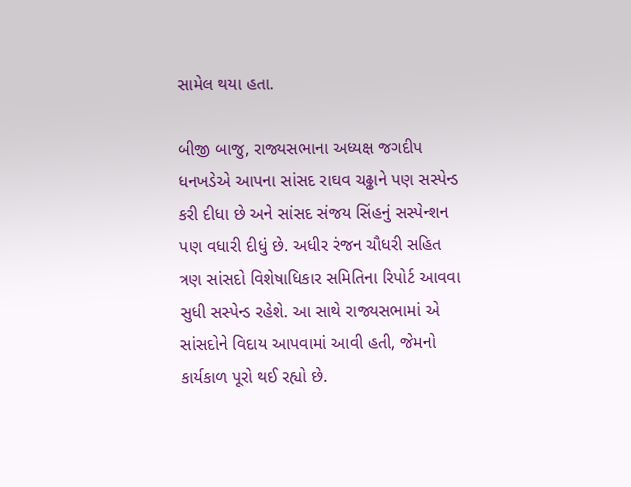સામેલ થયા હતા.

બીજી બાજુ, રાજ્યસભાના અધ્યક્ષ જગદીપ ધનખડેએ આપના સાંસદ રાઘવ ચઢ્ઢાને પણ સસ્પેન્ડ કરી દીધા છે અને સાંસદ સંજય સિંહનું સસ્પેન્શન પણ વધારી દીધું છે. અધીર રંજન ચૌધરી સહિત ત્રણ સાંસદો વિશેષાધિકાર સમિતિના રિપોર્ટ આવવા સુધી સસ્પેન્ડ રહેશે. આ સાથે રાજ્યસભામાં એ સાંસદોને વિદાય આપવામાં આવી હતી, જેમનો કાર્યકાળ પૂરો થઈ રહ્યો છે.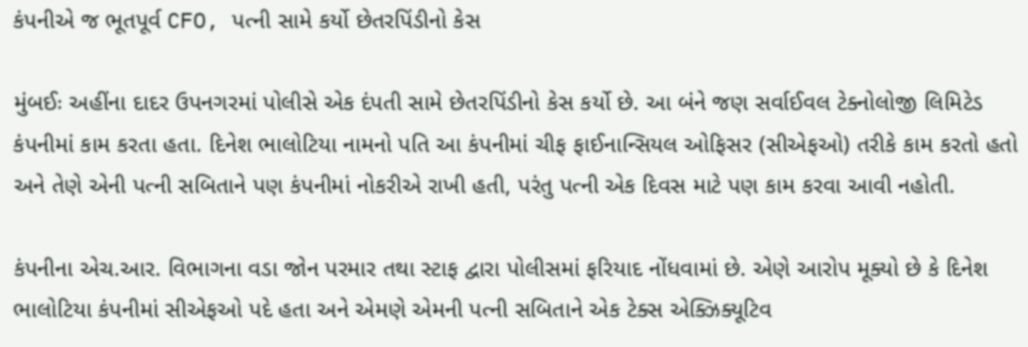કંપનીએ જ ભૂતપૂર્વ CFO, પત્ની સામે કર્યો છેતરપિંડીનો કેસ

મુંબઈઃ અહીંના દાદર ઉપનગરમાં પોલીસે એક દંપતી સામે છેતરપિંડીનો કેસ કર્યો છે. આ બંને જણ સર્વાઈવલ ટેક્નોલોજી લિમિટેડ કંપનીમાં કામ કરતા હતા. દિનેશ ભાલોટિયા નામનો પતિ આ કંપનીમાં ચીફ ફાઈનાન્સિયલ ઓફિસર (સીએફઓ) તરીકે કામ કરતો હતો અને તેણે એની પત્ની સબિતાને પણ કંપનીમાં નોકરીએ રાખી હતી, પરંતુ પત્ની એક દિવસ માટે પણ કામ કરવા આવી નહોતી.

કંપનીના એચ.આર. વિભાગના વડા જોન પરમાર તથા સ્ટાફ દ્વારા પોલીસમાં ફરિયાદ નોંધવામાં છે. એણે આરોપ મૂક્યો છે કે દિનેશ ભાલોટિયા કંપનીમાં સીએફઓ પદે હતા અને એમણે એમની પત્ની સબિતાને એક ટેક્સ એક્ઝિક્યૂટિવ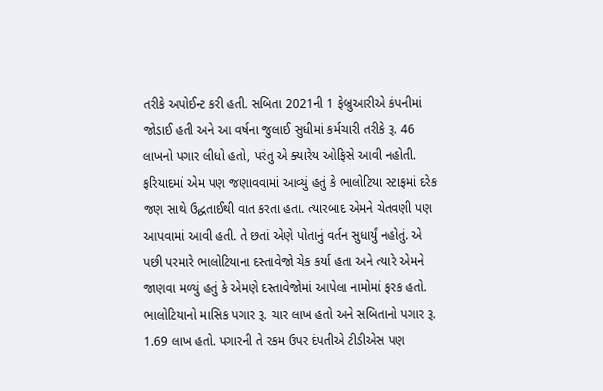તરીકે અપોઈન્ટ કરી હતી. સબિતા 2021ની 1 ફેબ્રુઆરીએ કંપનીમાં જોડાઈ હતી અને આ વર્ષના જુલાઈ સુધીમાં કર્મચારી તરીકે રૂ. 46 લાખનો પગાર લીધો હતો, પરંતુ એ ક્યારેય ઓફિસે આવી નહોતી. ફરિયાદમાં એમ પણ જણાવવામાં આવ્યું હતું કે ભાલોટિયા સ્ટાફમાં દરેક જણ સાથે ઉદ્ધતાઈથી વાત કરતા હતા. ત્યારબાદ એમને ચેતવણી પણ આપવામાં આવી હતી. તે છતાં એણે પોતાનું વર્તન સુધાર્યું નહોતું. એ પછી પરમારે ભાલોટિયાના દસ્તાવેજો ચેક કર્યા હતા અને ત્યારે એમને જાણવા મળ્યું હતું કે એમણે દસ્તાવેજોમાં આપેલા નામોમાં ફરક હતો. ભાલોટિયાનો માસિક પગાર રૂ. ચાર લાખ હતો અને સબિતાનો પગાર રૂ. 1.69 લાખ હતો. પગારની તે રકમ ઉપર દંપતીએ ટીડીએસ પણ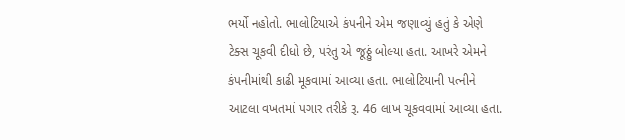ભર્યો નહોતો. ભાલોટિયાએ કંપનીને એમ જણાવ્યું હતું કે એણે ટેક્સ ચૂકવી દીધો છે, પરંતુ એ જૂઠ્ઠું બોલ્યા હતા. આખરે એમને કંપનીમાંથી કાઢી મૂકવામાં આવ્યા હતા. ભાલોટિયાની પત્નીને આટલા વખતમાં પગાર તરીકે રૂ. 46 લાખ ચૂકવવામાં આવ્યા હતા.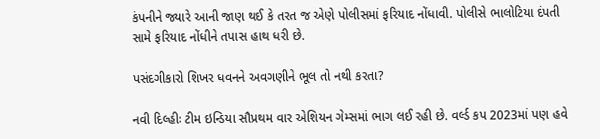કંપનીને જ્યારે આની જાણ થઈ કે તરત જ એણે પોલીસમાં ફરિયાદ નોંધાવી. પોલીસે ભાલોટિયા દંપતી સામે ફરિયાદ નોંધીને તપાસ હાથ ધરી છે.

પસંદગીકારો શિખર ધવનને અવગણીને ભૂલ તો નથી કરતા?

નવી દિલ્હીઃ ટીમ ઇન્ડિયા સૌપ્રથમ વાર એશિયન ગેમ્સમાં ભાગ લઈ રહી છે. વર્લ્ડ કપ 2023માં પણ હવે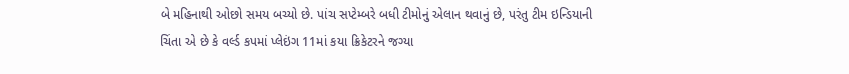બે મહિનાથી ઓછો સમય બચ્યો છે. પાંચ સપ્ટેમ્બરે બધી ટીમોનું એલાન થવાનું છે, પરંતુ ટીમ ઇન્ડિયાની ચિંતા એ છે કે વર્લ્ડ કપમાં પ્લેઇંગ 11માં કયા ક્રિકેટરને જગ્યા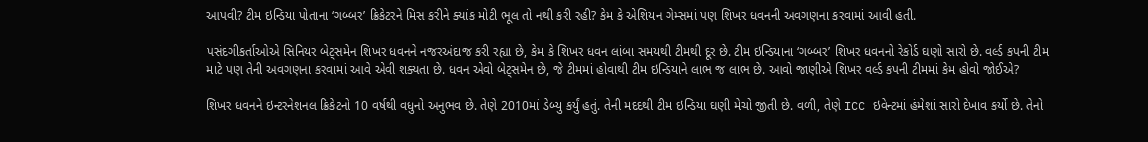આપવી? ટીમ ઇન્ડિયા પોતાના ‘ગબ્બર’ ક્રિકેટરને મિસ કરીને ક્યાંક મોટી ભૂલ તો નથી કરી રહી? કેમ કે એશિયન ગેમ્સમાં પણ શિખર ધવનની અવગણના કરવામાં આવી હતી.

પસંદગીકર્તાઓએ સિનિયર બેટ્સમેન શિખર ધવનને નજરઅંદાજ કરી રહ્યા છે, કેમ કે શિખર ધવન લાંબા સમયથી ટીમથી દૂર છે. ટીમ ઇન્ડિયાના ‘ગબ્બર’ શિખર ધવનનો રેકોર્ડ ઘણો સારો છે. વર્લ્ડ કપની ટીમ માટે પણ તેની અવગણના કરવામાં આવે એવી શક્યતા છે. ધવન એવો બેટ્સમેન છે, જે ટીમમાં હોવાથી ટીમ ઇન્ડિયાને લાભ જ લાભ છે. આવો જાણીએ શિખર વર્લ્ડ કપની ટીમમાં કેમ હોવો જોઈએ?

શિખર ધવનને ઇન્ટરનેશનલ ક્રિકેટનો 10 વર્ષથી વધુનો અનુભવ છે. તેણે 2010માં ડેબ્યુ કર્યું હતું. તેની મદદથી ટીમ ઇન્ડિયા ઘણી મેચો જીતી છે. વળી, તેણે ICC ઇવેન્ટમાં હંમેશાં સારો દેખાવ કર્યો છે. તેનો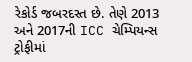રેકોર્ડ જબરદસ્ત છે. તેણે 2013 અને 2017ની ICC ચેમ્પિયન્સ ટ્રોફીમાં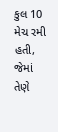કુલ 10 મેચ રમી હતી, જેમાં તેણે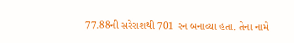77.88ની સરેરાશથી 701 રન બનાવ્યા હતા. તેના નામે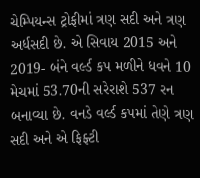ચેમ્પિયન્સ ટ્રોફીમાં ત્રણ સદી અને ત્રણ અર્ધસદી છે. એ સિવાય 2015 અને 2019- બંને વર્લ્ડ કપ મળીને ધવને 10 મેચમાં 53.70ની સરેરાશે 537 રન બનાવ્યા છે. વનડે વર્લ્ડ કપમાં તેણે ત્રણ સદી અને એ ફિફ્ટી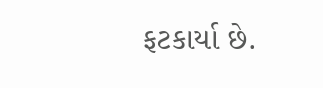ફટકાર્યા છે.